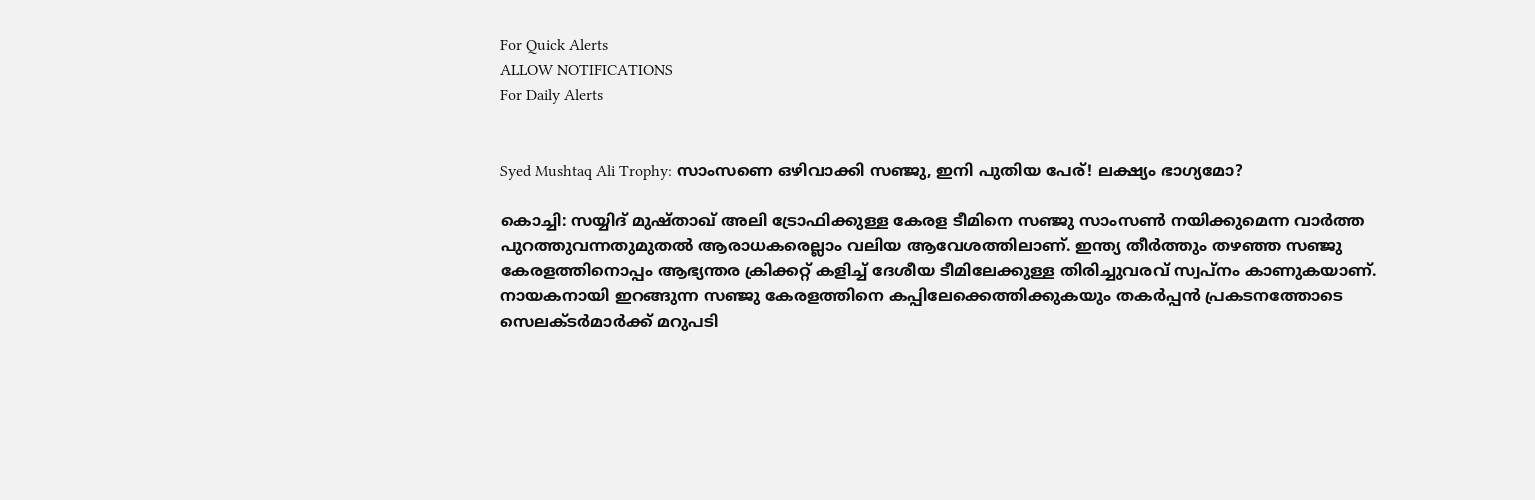For Quick Alerts
ALLOW NOTIFICATIONS
For Daily Alerts


Syed Mushtaq Ali Trophy: സാംസണെ ഒഴിവാക്കി സഞ്ജു, ഇനി പുതിയ പേര്! ലക്ഷ്യം ഭാഗ്യമോ?

കൊച്ചി: സയ്യിദ് മുഷ്താഖ് അലി ട്രോഫിക്കുള്ള കേരള ടീമിനെ സഞ്ജു സാംസണ്‍ നയിക്കുമെന്ന വാര്‍ത്ത പുറത്തുവന്നതുമുതല്‍ ആരാധകരെല്ലാം വലിയ ആവേശത്തിലാണ്. ഇന്ത്യ തീര്‍ത്തും തഴഞ്ഞ സഞ്ജു കേരളത്തിനൊപ്പം ആഭ്യന്തര ക്രിക്കറ്റ് കളിച്ച് ദേശീയ ടീമിലേക്കുള്ള തിരിച്ചുവരവ് സ്വപ്‌നം കാണുകയാണ്. നായകനായി ഇറങ്ങുന്ന സഞ്ജു കേരളത്തിനെ കപ്പിലേക്കെത്തിക്കുകയും തകര്‍പ്പന്‍ പ്രകടനത്തോടെ സെലക്ടര്‍മാര്‍ക്ക് മറുപടി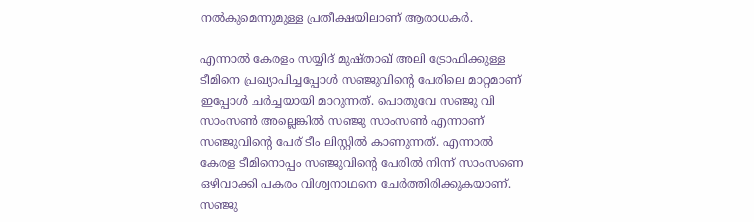നല്‍കുമെന്നുമുള്ള പ്രതീക്ഷയിലാണ് ആരാധകര്‍.

എന്നാല്‍ കേരളം സയ്യിദ് മുഷ്താഖ് അലി ട്രോഫിക്കുള്ള ടീമിനെ പ്രഖ്യാപിച്ചപ്പോള്‍ സഞ്ജുവിന്റെ പേരിലെ മാറ്റമാണ് ഇപ്പോള്‍ ചര്‍ച്ചയായി മാറുന്നത്. പൊതുവേ സഞ്ജു വി സാംസണ്‍ അല്ലെങ്കില്‍ സഞ്ജു സാംസണ്‍ എന്നാണ് സഞ്ജുവിന്റെ പേര് ടീം ലിസ്റ്റില്‍ കാണുന്നത്. എന്നാല്‍ കേരള ടീമിനൊപ്പം സഞ്ജുവിന്റെ പേരില്‍ നിന്ന് സാംസണെ ഒഴിവാക്കി പകരം വിശ്വനാഥനെ ചേര്‍ത്തിരിക്കുകയാണ്. സഞ്ജു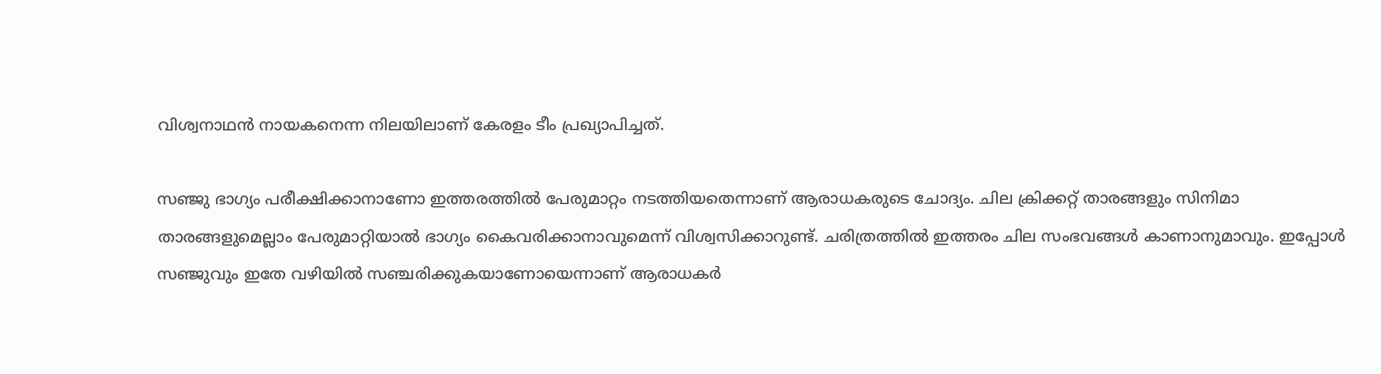വിശ്വനാഥന്‍ നായകനെന്ന നിലയിലാണ് കേരളം ടീം പ്രഖ്യാപിച്ചത്.

സഞ്ജു ഭാഗ്യം പരീക്ഷിക്കാനാണോ ഇത്തരത്തില്‍ പേരുമാറ്റം നടത്തിയതെന്നാണ് ആരാധകരുടെ ചോദ്യം. ചില ക്രിക്കറ്റ് താരങ്ങളും സിനിമാ താരങ്ങളുമെല്ലാം പേരുമാറ്റിയാല്‍ ഭാഗ്യം കൈവരിക്കാനാവുമെന്ന് വിശ്വസിക്കാറുണ്ട്. ചരിത്രത്തില്‍ ഇത്തരം ചില സംഭവങ്ങള്‍ കാണാനുമാവും. ഇപ്പോള്‍ സഞ്ജുവും ഇതേ വഴിയില്‍ സഞ്ചരിക്കുകയാണോയെന്നാണ് ആരാധകര്‍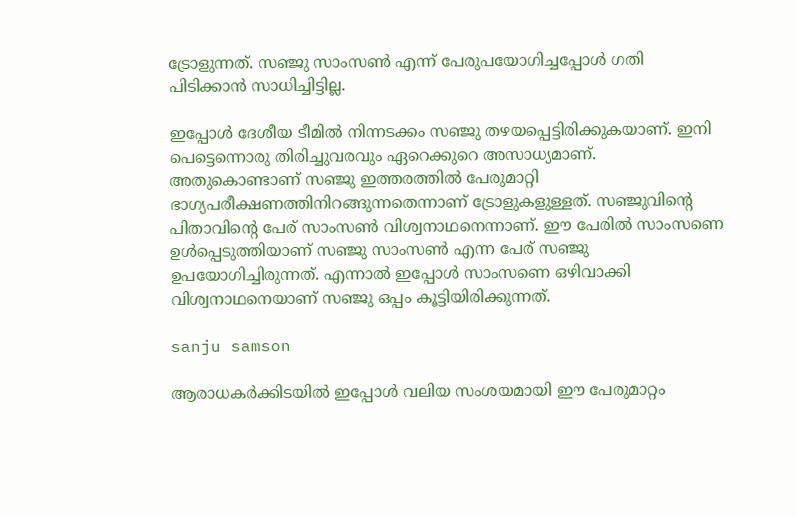ട്രോളുന്നത്. സഞ്ജു സാംസണ്‍ എന്ന് പേരുപയോഗിച്ചപ്പോള്‍ ഗതി പിടിക്കാന്‍ സാധിച്ചിട്ടില്ല.

ഇപ്പോള്‍ ദേശീയ ടീമില്‍ നിന്നടക്കം സഞ്ജു തഴയപ്പെട്ടിരിക്കുകയാണ്. ഇനി പെട്ടെന്നൊരു തിരിച്ചുവരവും ഏറെക്കുറെ അസാധ്യമാണ്. അതുകൊണ്ടാണ് സഞ്ജു ഇത്തരത്തില്‍ പേരുമാറ്റി ഭാഗ്യപരീക്ഷണത്തിനിറങ്ങുന്നതെന്നാണ് ട്രോളുകളുള്ളത്. സഞ്ജുവിന്റെ പിതാവിന്റെ പേര് സാംസണ്‍ വിശ്വനാഥനെന്നാണ്. ഈ പേരില്‍ സാംസണെ ഉള്‍പ്പെടുത്തിയാണ് സഞ്ജു സാംസണ്‍ എന്ന പേര് സഞ്ജു ഉപയോഗിച്ചിരുന്നത്. എന്നാല്‍ ഇപ്പോള്‍ സാംസണെ ഒഴിവാക്കി വിശ്വനാഥനെയാണ് സഞ്ജു ഒപ്പം കൂട്ടിയിരിക്കുന്നത്.

sanju samson

ആരാധകര്‍ക്കിടയില്‍ ഇപ്പോള്‍ വലിയ സംശയമായി ഈ പേരുമാറ്റം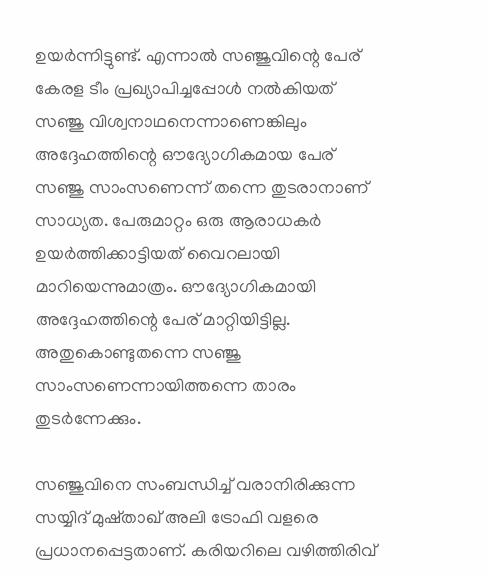ഉയര്‍ന്നിട്ടുണ്ട്. എന്നാല്‍ സഞ്ജുവിന്റെ പേര് കേരള ടീം പ്രഖ്യാപിച്ചപ്പോള്‍ നല്‍കിയത് സഞ്ജു വിശ്വനാഥനെന്നാണെങ്കിലും അദ്ദേഹത്തിന്റെ ഔദ്യോഗികമായ പേര് സഞ്ജു സാംസണെന്ന് തന്നെ തുടരാനാണ് സാധ്യത. പേരുമാറ്റം ഒരു ആരാധകര്‍ ഉയര്‍ത്തിക്കാട്ടിയത് വൈറലായി മാറിയെന്നുമാത്രം. ഔദ്യോഗികമായി അദ്ദേഹത്തിന്റെ പേര് മാറ്റിയിട്ടില്ല. അതുകൊണ്ടുതന്നെ സഞ്ജു സാംസണെന്നായിത്തന്നെ താരം തുടര്‍ന്നേക്കും.

സഞ്ജുവിനെ സംബന്ധിച്ച് വരാനിരിക്കുന്ന സയ്യിദ് മുഷ്താഖ് അലി ട്രോഫി വളരെ പ്രധാനപ്പെട്ടതാണ്. കരിയറിലെ വഴിത്തിരിവ്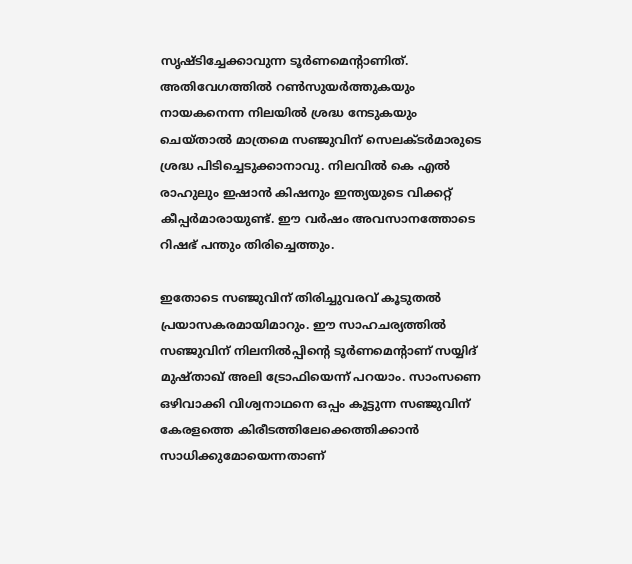സൃഷ്ടിച്ചേക്കാവുന്ന ടൂര്‍ണമെന്റാണിത്. അതിവേഗത്തില്‍ റണ്‍സുയര്‍ത്തുകയും നായകനെന്ന നിലയില്‍ ശ്രദ്ധ നേടുകയും ചെയ്താല്‍ മാത്രമെ സഞ്ജുവിന് സെലക്ടര്‍മാരുടെ ശ്രദ്ധ പിടിച്ചെടുക്കാനാവു. നിലവില്‍ കെ എല്‍ രാഹുലും ഇഷാന്‍ കിഷനും ഇന്ത്യയുടെ വിക്കറ്റ് കീപ്പര്‍മാരായുണ്ട്. ഈ വര്‍ഷം അവസാനത്തോടെ റിഷഭ് പന്തും തിരിച്ചെത്തും.

ഇതോടെ സഞ്ജുവിന് തിരിച്ചുവരവ് കൂടുതല്‍ പ്രയാസകരമായിമാറും. ഈ സാഹചര്യത്തില്‍ സഞ്ജുവിന് നിലനില്‍പ്പിന്റെ ടൂര്‍ണമെന്റാണ് സയ്യിദ് മുഷ്താഖ് അലി ട്രോഫിയെന്ന് പറയാം. സാംസണെ ഒഴിവാക്കി വിശ്വനാഥനെ ഒപ്പം കൂട്ടുന്ന സഞ്ജുവിന് കേരളത്തെ കിരീടത്തിലേക്കെത്തിക്കാന്‍ സാധിക്കുമോയെന്നതാണ്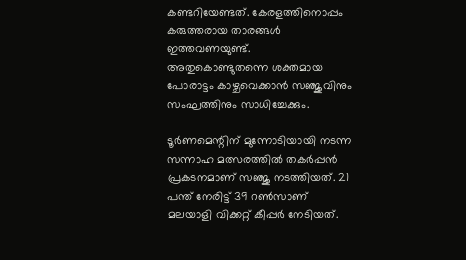കണ്ടറിയേണ്ടത്. കേരളത്തിനൊപ്പം കരുത്തരായ താരങ്ങള്‍ ഇത്തവണയുണ്ട്. അതുകൊണ്ടുതന്നെ ശക്തമായ പോരാട്ടം കാഴ്ചവെക്കാന്‍ സഞ്ജുവിനും സംഘത്തിനും സാധിച്ചേക്കും.

ടൂര്‍ണമെന്റിന് മുന്നോടിയായി നടന്ന സന്നാഹ മത്സരത്തില്‍ തകര്‍പ്പന്‍ പ്രകടനമാണ് സഞ്ജു നടത്തിയത്. 21 പന്ത് നേരിട്ട് 39 റണ്‍സാണ് മലയാളി വിക്കറ്റ് കീപ്പര്‍ നേടിയത്.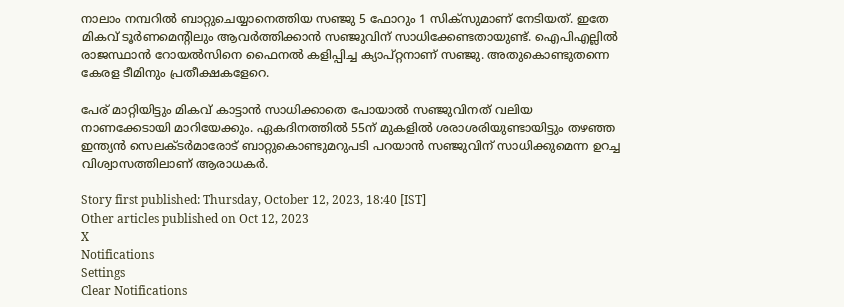നാലാം നമ്പറില്‍ ബാറ്റുചെയ്യാനെത്തിയ സഞ്ജു 5 ഫോറും 1 സിക്‌സുമാണ് നേടിയത്. ഇതേ മികവ് ടൂര്‍ണമെന്റിലും ആവര്‍ത്തിക്കാന്‍ സഞ്ജുവിന് സാധിക്കേണ്ടതായുണ്ട്. ഐപിഎല്ലില്‍ രാജസ്ഥാന്‍ റോയല്‍സിനെ ഫൈനല്‍ കളിപ്പിച്ച ക്യാപ്റ്റനാണ് സഞ്ജു. അതുകൊണ്ടുതന്നെ കേരള ടീമിനും പ്രതീക്ഷകളേറെ.

പേര് മാറ്റിയിട്ടും മികവ് കാട്ടാന്‍ സാധിക്കാതെ പോയാല്‍ സഞ്ജുവിനത് വലിയ നാണക്കേടായി മാറിയേക്കും. ഏകദിനത്തില്‍ 55ന് മുകളില്‍ ശരാശരിയുണ്ടായിട്ടും തഴഞ്ഞ ഇന്ത്യന്‍ സെലക്ടര്‍മാരോട് ബാറ്റുകൊണ്ടുമറുപടി പറയാന്‍ സഞ്ജുവിന് സാധിക്കുമെന്ന ഉറച്ച വിശ്വാസത്തിലാണ് ആരാധകര്‍.

Story first published: Thursday, October 12, 2023, 18:40 [IST]
Other articles published on Oct 12, 2023
X
Notifications
Settings
Clear Notifications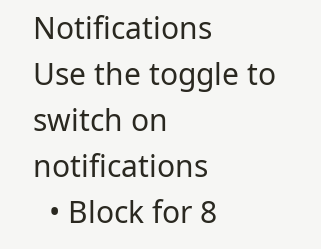Notifications
Use the toggle to switch on notifications
  • Block for 8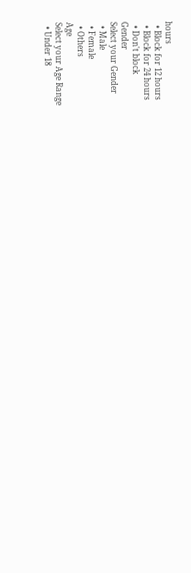hours
  • Block for 12 hours
  • Block for 24 hours
  • Don't block
Gender
Select your Gender
  • Male
  • Female
  • Others
Age
Select your Age Range
  • Under 18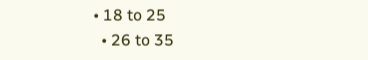• 18 to 25
  • 26 to 35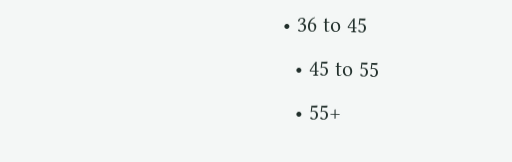• 36 to 45
  • 45 to 55
  • 55+